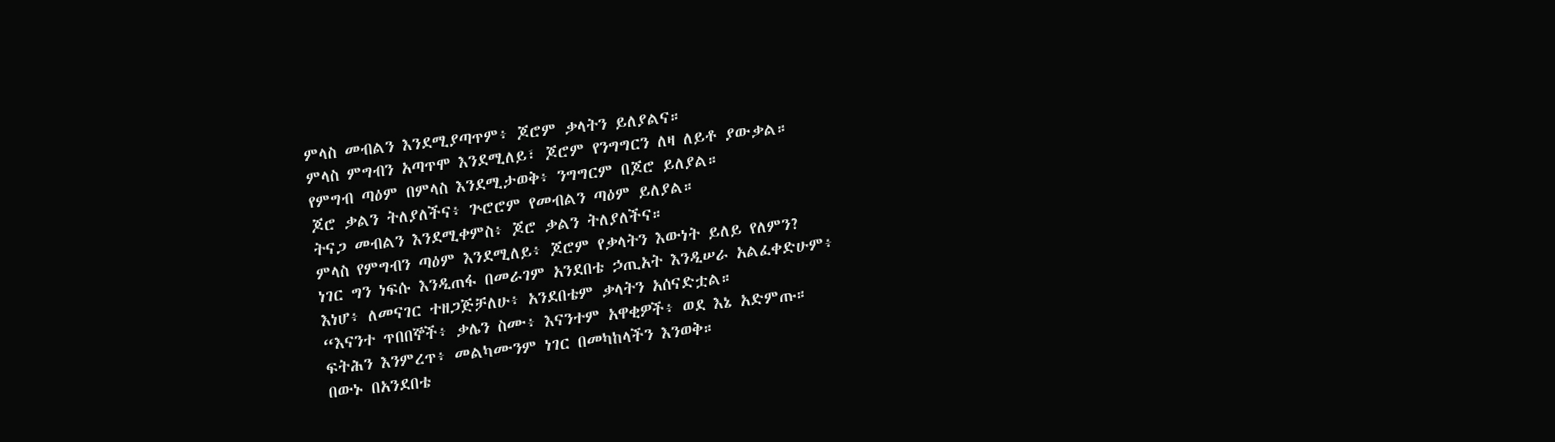ምላስ መብልን እንደሚያጣጥም፥ ጆሮም ቃላትን ይለያልና።
ምላስ ምግብን አጣጥሞ እንደሚለይ፣ ጆሮም የንግግርን ለዛ ለይቶ ያውቃል።
የምግብ ጣዕም በምላስ እንደሚታወቅ፥ ንግግርም በጆሮ ይለያል።
ጆሮ ቃልን ትለያለችና፥ ጕሮሮም የመብልን ጣዕም ይለያል።
ትናጋ መብልን እንደሚቀምስ፥ ጆሮ ቃልን ትለያለችና።
ምላስ የምግብን ጣዕም እንደሚለይ፥ ጆሮም የቃላትን እውነት ይለይ የለምን?
ነገር ግን ነፍሱ እንዲጠፋ በመራገም አንደበቴ ኃጢአት እንዲሠራ አልፈቀድሁም፥
እነሆ፥ ለመናገር ተዘጋጅቻለሁ፥ አንደበቴም ቃላትን አሰናድቷል።
“እናንተ ጥበበኞች፥ ቃሌን ስሙ፥ እናንተም አዋቂዎች፥ ወደ እኔ አድምጡ።
ፍትሕን እንምረጥ፥ መልካሙንም ነገር በመካከላችን እንወቅ።
በውኑ በአንደበቴ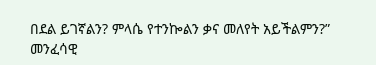በደል ይገኛልን? ምላሴ የተንኰልን ቃና መለየት አይችልምን?”
መንፈሳዊ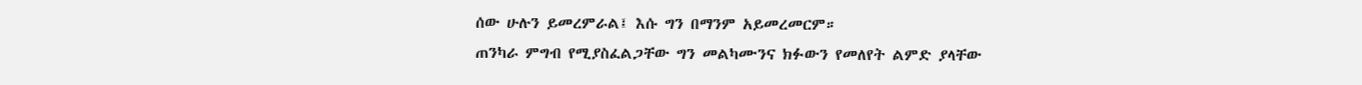ሰው ሁሉን ይመረምራል፤ እሱ ግን በማንም አይመረመርም።
ጠንካራ ምግብ የሚያስፈልጋቸው ግን መልካሙንና ክፉውን የመለየት ልምድ ያላቸው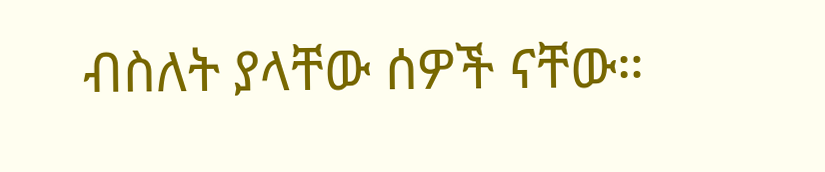ብስለት ያላቸው ሰዎች ናቸው።